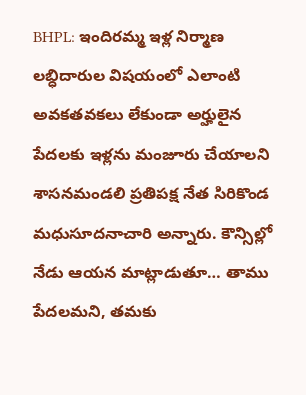BHPL: ఇందిరమ్మ ఇళ్ల నిర్మాణ లబ్ధిదారుల విషయంలో ఎలాంటి అవకతవకలు లేకుండా అర్హులైన పేదలకు ఇళ్లను మంజూరు చేయాలని శాసనమండలి ప్రతిపక్ష నేత సిరికొండ మధుసూదనాచారి అన్నారు. కౌన్సిల్లో నేడు ఆయన మాట్లాడుతూ… తాము పేదలమని, తమకు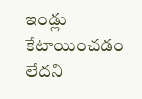ఇండ్లు కేటాయించడం లేదని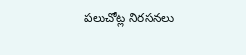పలుచోట్ల నిరసనలు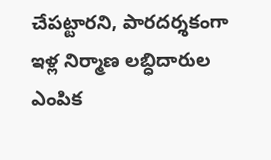చేపట్టారని, పారదర్శకంగా ఇళ్ల నిర్మాణ లబ్ధిదారుల ఎంపిక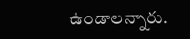ఉండాలన్నారు.